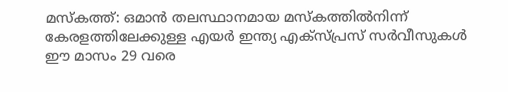മസ്‌കത്ത്: ഒമാന്‍ തലസ്ഥാനമായ മസ്‌കത്തില്‍നിന്ന് കേരളത്തിലേക്കുള്ള എയര്‍ ഇന്ത്യ എക്‌സ്പ്രസ് സര്‍വീസുകള്‍ ഈ മാസം 29 വരെ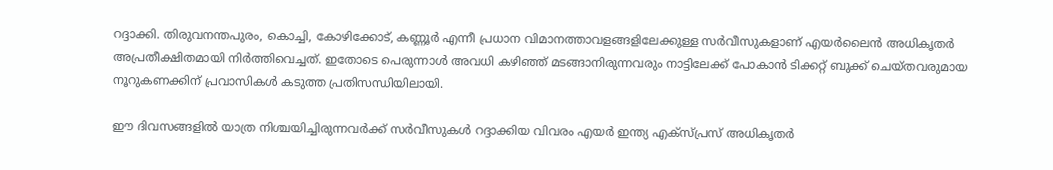റദ്ദാക്കി. തിരുവനന്തപുരം, കൊച്ചി, കോഴിക്കോട്, കണ്ണൂര്‍ എന്നീ പ്രധാന വിമാനത്താവളങ്ങളിലേക്കുള്ള സര്‍വീസുകളാണ് എയര്‍ലൈന്‍ അധികൃതര്‍ അപ്രതീക്ഷിതമായി നിര്‍ത്തിവെച്ചത്. ഇതോടെ പെരുന്നാള്‍ അവധി കഴിഞ്ഞ് മടങ്ങാനിരുന്നവരും നാട്ടിലേക്ക് പോകാന്‍ ടിക്കറ്റ് ബുക്ക് ചെയ്തവരുമായ നൂറുകണക്കിന് പ്രവാസികള്‍ കടുത്ത പ്രതിസന്ധിയിലായി.

ഈ ദിവസങ്ങളില്‍ യാത്ര നിശ്ചയിച്ചിരുന്നവര്‍ക്ക് സര്‍വീസുകള്‍ റദ്ദാക്കിയ വിവരം എയര്‍ ഇന്ത്യ എക്‌സ്പ്രസ് അധികൃതര്‍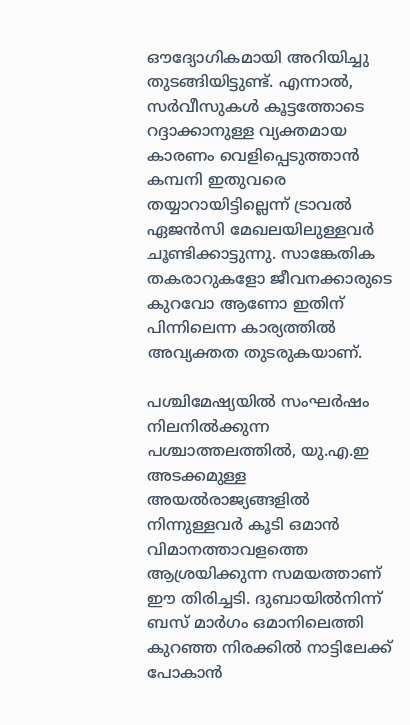ഔദ്യോഗികമായി അറിയിച്ചു തുടങ്ങിയിട്ടുണ്ട്. എന്നാല്‍, സര്‍വീസുകള്‍ കൂട്ടത്തോടെ റദ്ദാക്കാനുള്ള വ്യക്തമായ കാരണം വെളിപ്പെടുത്താന്‍ കമ്പനി ഇതുവരെ തയ്യാറായിട്ടില്ലെന്ന് ട്രാവല്‍ ഏജന്‍സി മേഖലയിലുള്ളവര്‍ ചൂണ്ടിക്കാട്ടുന്നു. സാങ്കേതിക തകരാറുകളോ ജീവനക്കാരുടെ കുറവോ ആണോ ഇതിന് പിന്നിലെന്ന കാര്യത്തില്‍ അവ്യക്തത തുടരുകയാണ്.

പശ്ചിമേഷ്യയില്‍ സംഘര്‍ഷം നിലനില്‍ക്കുന്ന പശ്ചാത്തലത്തില്‍, യു.എ.ഇ അടക്കമുള്ള അയല്‍രാജ്യങ്ങളില്‍ നിന്നുള്ളവര്‍ കൂടി ഒമാന്‍ വിമാനത്താവളത്തെ ആശ്രയിക്കുന്ന സമയത്താണ് ഈ തിരിച്ചടി. ദുബായില്‍നിന്ന് ബസ് മാര്‍ഗം ഒമാനിലെത്തി കുറഞ്ഞ നിരക്കില്‍ നാട്ടിലേക്ക് പോകാന്‍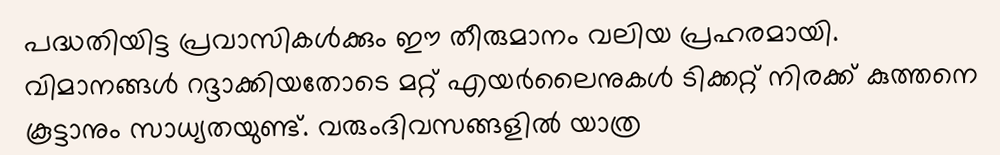പദ്ധതിയിട്ട പ്രവാസികള്‍ക്കും ഈ തീരുമാനം വലിയ പ്രഹരമായി. വിമാനങ്ങള്‍ റദ്ദാക്കിയതോടെ മറ്റ് എയര്‍ലൈനുകള്‍ ടിക്കറ്റ് നിരക്ക് കുത്തനെ കൂട്ടാനും സാധ്യതയുണ്ട്. വരുംദിവസങ്ങളില്‍ യാത്ര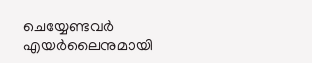ചെയ്യേണ്ടവര്‍ എയര്‍ലൈനുമായി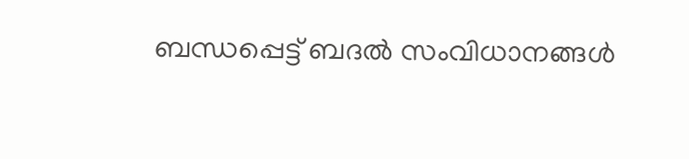ബന്ധപ്പെട്ട് ബദല്‍ സംവിധാനങ്ങള്‍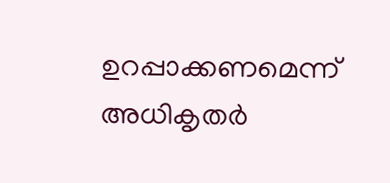ഉറപ്പാക്കണമെന്ന് അധികൃതര്‍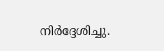നിര്‍ദ്ദേശിച്ചു.